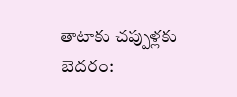తాటాకు చప్పుళ్లకు బెదరం: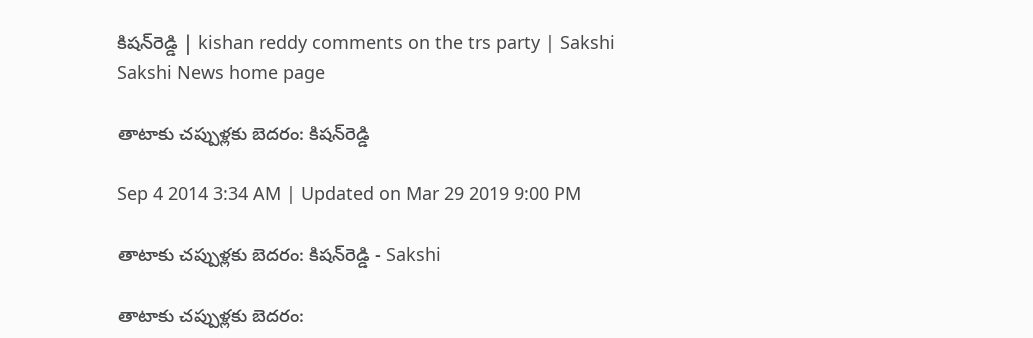కిషన్‌రెడ్డి | kishan reddy comments on the trs party | Sakshi
Sakshi News home page

తాటాకు చప్పుళ్లకు బెదరం: కిషన్‌రెడ్డి

Sep 4 2014 3:34 AM | Updated on Mar 29 2019 9:00 PM

తాటాకు చప్పుళ్లకు బెదరం: కిషన్‌రెడ్డి - Sakshi

తాటాకు చప్పుళ్లకు బెదరం: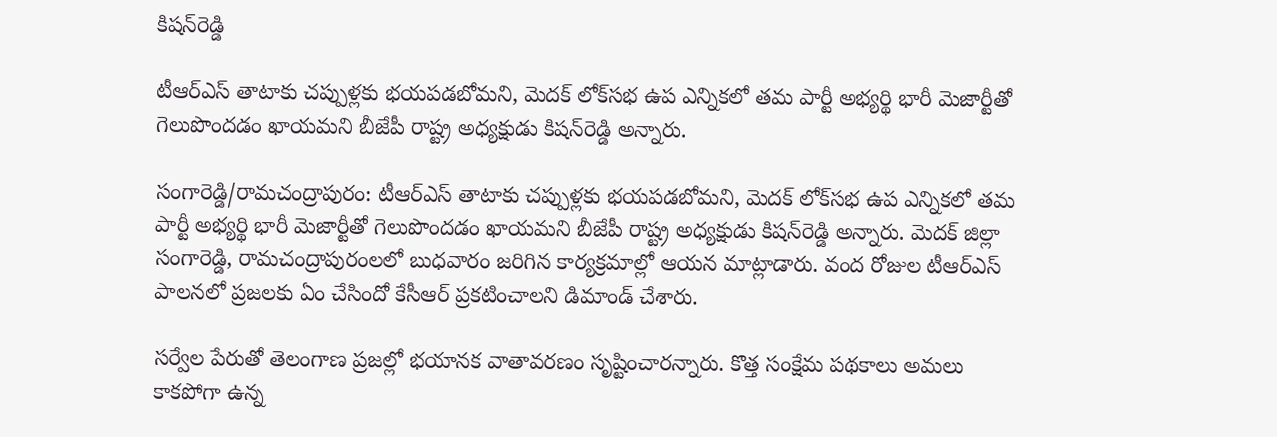కిషన్‌రెడ్డి

టీఆర్‌ఎస్ తాటాకు చప్పుళ్లకు భయపడబోమని, మెదక్ లోక్‌సభ ఉప ఎన్నికలో తమ పార్టీ అభ్యర్థి భారీ మెజార్టీతో గెలుపొందడం ఖాయమని బీజేపీ రాష్ట్ర అధ్యక్షుడు కిషన్‌రెడ్డి అన్నారు.

సంగారెడ్డి/రామచంద్రాపురం: టీఆర్‌ఎస్ తాటాకు చప్పుళ్లకు భయపడబోమని, మెదక్ లోక్‌సభ ఉప ఎన్నికలో తమ పార్టీ అభ్యర్థి భారీ మెజార్టీతో గెలుపొందడం ఖాయమని బీజేపీ రాష్ట్ర అధ్యక్షుడు కిషన్‌రెడ్డి అన్నారు. మెదక్ జిల్లా సంగారెడ్డి, రామచంద్రాపురంలలో బుధవారం జరిగిన కార్యక్రమాల్లో ఆయన మాట్లాడారు. వంద రోజుల టీఆర్‌ఎస్ పాలనలో ప్రజలకు ఏం చేసిందో కేసీఆర్ ప్రకటించాలని డిమాండ్ చేశారు.

సర్వేల పేరుతో తెలంగాణ ప్రజల్లో భయానక వాతావరణం సృష్టించారన్నారు. కొత్త సంక్షేమ పథకాలు అమలు కాకపోగా ఉన్న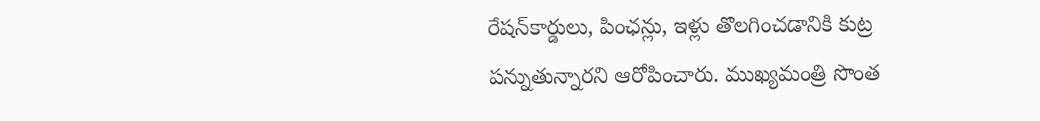రేషన్‌కార్డులు, పింఛన్లు, ఇళ్లు తొలగించడానికి కుట్ర పన్నుతున్నారని ఆరోపించారు. ముఖ్యమంత్రి సొంత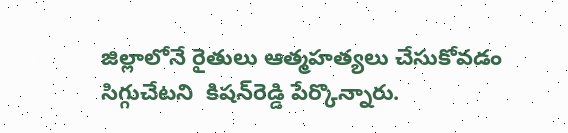జిల్లాలోనే రైతులు ఆత్మహత్యలు చేసుకోవడం సిగ్గుచేటని  కిషన్‌రెడ్డి పేర్కొన్నారు.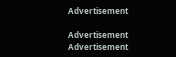Advertisement

Advertisement
Advertisement